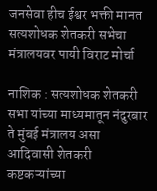जनसेवा हीच ईश्वर भक्ती मानत सत्यशोधक शेतकरी सभेचा मंत्रालयवर पायी विराट मोर्चा

नाशिक : सत्यशोधक शेतकरी सभा यांच्या माध्यमातून नंदुरबार ते मुंबई मंत्रालय असा आदिवासी शेतकरी कष्टकऱ्यांच्या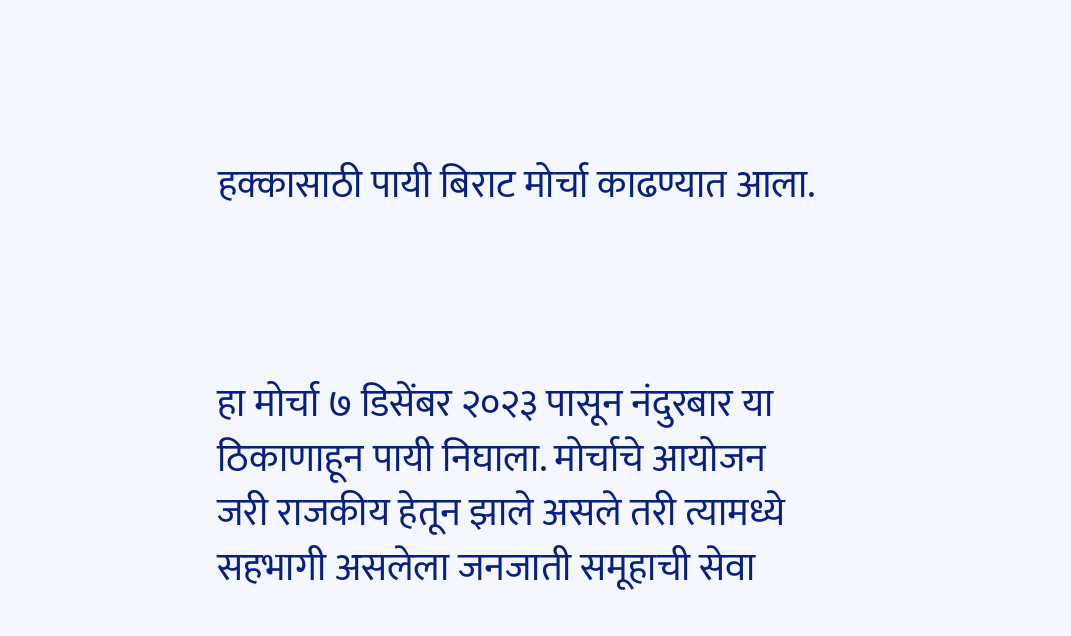हक्कासाठी पायी बिराट मोर्चा काढण्यात आला.



हा मोर्चा ७ डिसेंबर २०२३ पासून नंदुरबार या ठिकाणाहून पायी निघाला. मोर्चाचे आयोजन जरी राजकीय हेतून झाले असले तरी त्यामध्ये सहभागी असलेला जनजाती समूहाची सेवा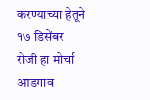करण्याच्या हेतूने १७ डिसेंबर रोजी हा मोर्चा आडगाव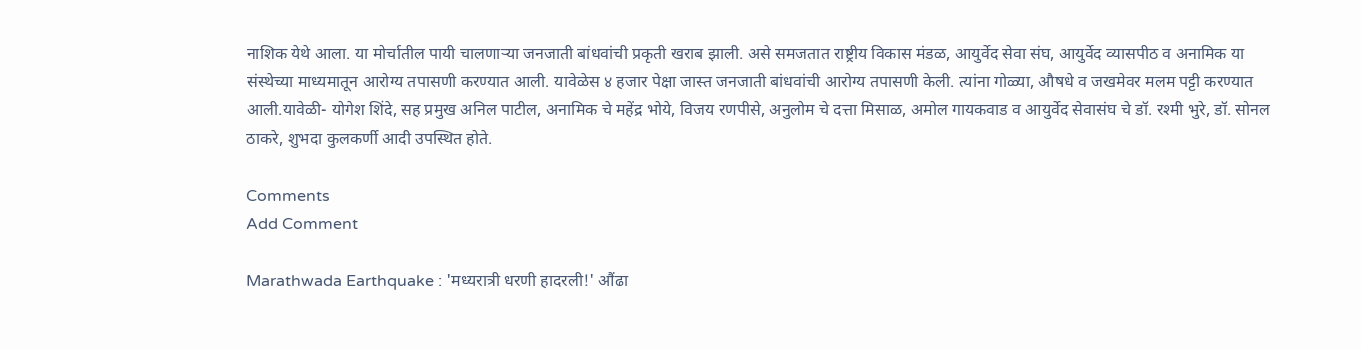नाशिक येथे आला. या मोर्चातील पायी चालणाऱ्या जनजाती बांधवांची प्रकृती खराब झाली. असे समजतात राष्ट्रीय विकास मंडळ, आयुर्वेद सेवा संघ, आयुर्वेद व्यासपीठ व अनामिक या संस्थेच्या माध्यमातून आरोग्य तपासणी करण्यात आली. यावेळेस ४ हजार पेक्षा जास्त जनजाती बांधवांची आरोग्य तपासणी केली. त्यांना गोळ्या, औषधे व जखमेवर मलम पट्टी करण्यात आली.यावेळी- योगेश शिंदे, सह प्रमुख अनिल पाटील, अनामिक चे महेंद्र भोये, विजय रणपीसे, अनुलोम चे दत्ता मिसाळ, अमोल गायकवाड व आयुर्वेद सेवासंघ चे डॉ. रश्मी भुरे, डॉ. सोनल ठाकरे, शुभदा कुलकर्णी आदी उपस्थित होते.

Comments
Add Comment

Marathwada Earthquake : 'मध्यरात्री धरणी हादरली!' औंढा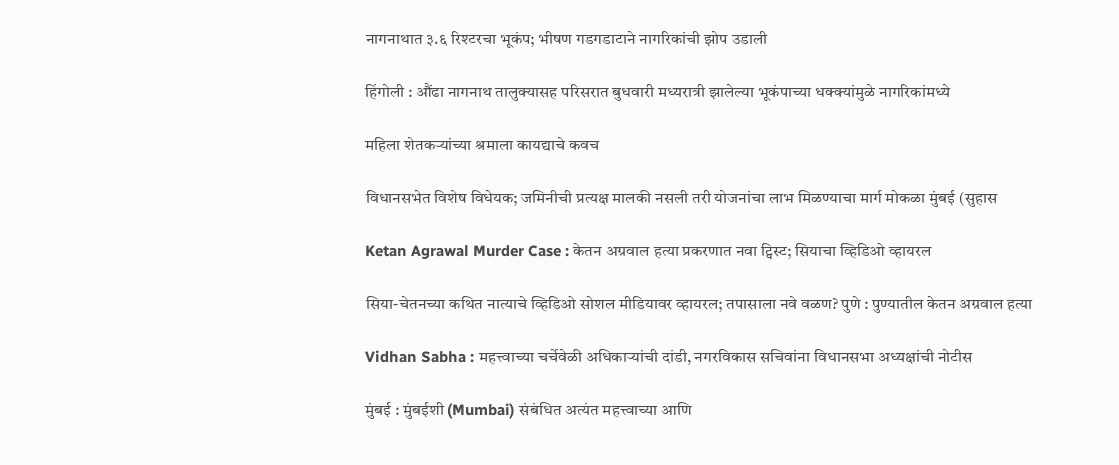नागनाथात ३.६ रिश्टरचा भूकंप; भीषण गडगडाटाने नागरिकांची झोप उडाली

हिंगोली : औंढा नागनाथ तालुक्यासह परिसरात बुधवारी मध्यरात्री झालेल्या भूकंपाच्या धक्क्यांमुळे नागरिकांमध्ये

महिला शेतकऱ्यांच्या श्रमाला कायद्याचे कवच

विधानसभेत विशेष विधेयक; जमिनीची प्रत्यक्ष मालकी नसली तरी योजनांचा लाभ मिळण्याचा मार्ग मोकळा मुंबई (सुहास

Ketan Agrawal Murder Case : केतन अग्रवाल हत्या प्रकरणात नवा ट्विस्ट; सियाचा व्हिडिओ व्हायरल

सिया-चेतनच्या कथित नात्याचे व्हिडिओ सोशल मीडियावर व्हायरल; तपासाला नवे वळण? पुणे : पुण्यातील केतन अग्रवाल हत्या

Vidhan Sabha : महत्त्वाच्या चर्चेवेळी अधिकाऱ्यांची दांडी, नगरविकास सचिवांना विधानसभा अध्यक्षांची नोटीस

मुंबई : मुंबईशी (Mumbai) संबंधित अत्यंत महत्त्वाच्या आणि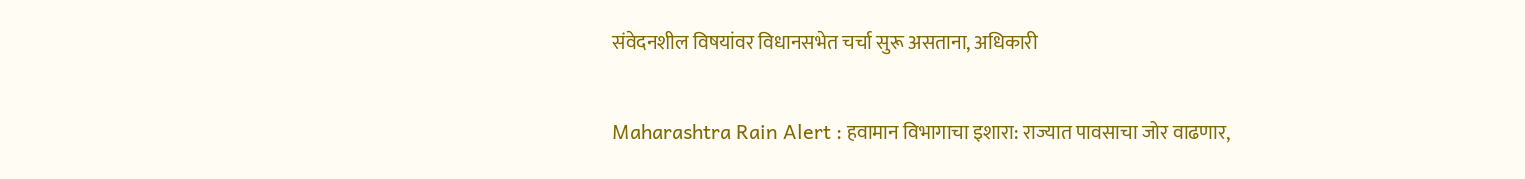संवेदनशील विषयांवर विधानसभेत चर्चा सुरू असताना, अधिकारी

Maharashtra Rain Alert : हवामान विभागाचा इशारा: राज्यात पावसाचा जोर वाढणार,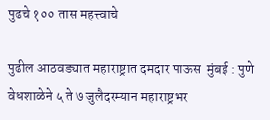पुढचे १०० तास महत्त्वाचे

पुढील आठवड्यात महाराष्ट्रात दमदार पाऊस  मुंबई : पुणे वेधशाळेने ५ ते ७ जुलैदरम्यान महाराष्ट्रभर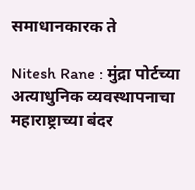समाधानकारक ते

Nitesh Rane : मुंद्रा पोर्टच्या अत्याधुनिक व्यवस्थापनाचा महाराष्ट्राच्या बंदर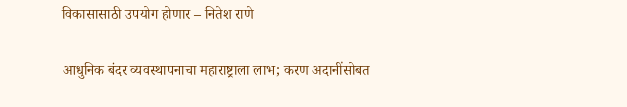विकासासाठी उपयोग होणार – नितेश राणे

आधुनिक बंदर व्यवस्थापनाचा महाराष्ट्राला लाभ; करण अदानींसोबत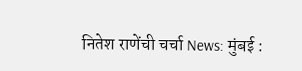नितेश राणेंची चर्चा News: मुंबई :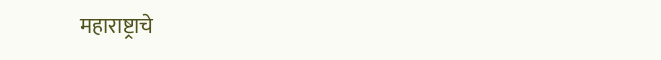महाराष्ट्राचे